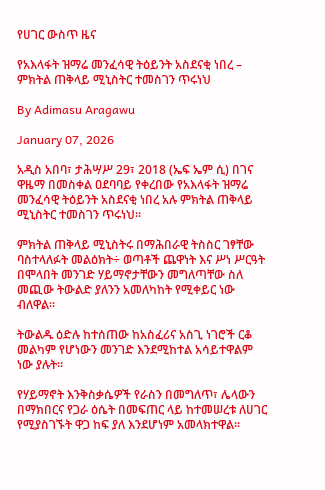የሀገር ውስጥ ዜና

የአእላፋት ዝማሬ መንፈሳዊ ትዕይንት አስደናቂ ነበረ – ምክትል ጠቅላይ ሚኒስትር ተመስገን ጥሩነህ

By Adimasu Aragawu

January 07, 2026

አዲስ አበባ፣ ታሕሣሥ 29፣ 2018 (ኤፍ ኤም ሲ) በገና ዋዜማ በመስቀል ዐደባባይ የቀረበው የአእላፋት ዝማሬ መንፈሳዊ ትዕይንት አስደናቂ ነበረ አሉ ምክትል ጠቅላይ ሚኒስትር ተመስገን ጥሩነህ።

ምክትል ጠቅላይ ሚኒስትሩ በማሕበራዊ ትስስር ገፃቸው ባስተላለፉት መልዕክት÷ ወጣቶች ጨዋነት እና ሥነ ሥርዓት በሞላበት መንገድ ሃይማኖታቸውን መግለጣቸው ስለ መጪው ትውልድ ያለንን አመለካከት የሚቀይር ነው ብለዋል።

ትውልዱ ዕድሉ ከተሰጠው ከአስፈሪና አስጊ ነገሮች ርቆ መልካም የሆነውን መንገድ እንደሚከተል አሳይተዋልም ነው ያሉት።

የሃይማኖት እንቅስቃሴዎች የራስን በመግለጥ፣ ሌላውን በማክበርና የጋራ ዕሴት በመፍጠር ላይ ከተመሠረቱ ለሀገር የሚያስገኙት ዋጋ ከፍ ያለ እንደሆነም አመላክተዋል።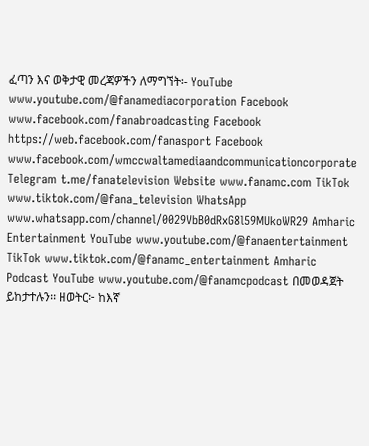ፈጣን እና ወቅታዊ መረጃዎችን ለማግኘት፡- YouTube www.youtube.com/@fanamediacorporation Facebook www.facebook.com/fanabroadcasting Facebook https://web.facebook.com/fanasport Facebook www.facebook.com/wmccwaltamediaandcommunicationcorporate Telegram t.me/fanatelevision Website www.fanamc.com TikTok www.tiktok.com/@fana_television WhatsApp www.whatsapp.com/channel/0029VbB0dRxG8l59MUkoWR29 Amharic Entertainment YouTube www.youtube.com/@fanaentertainment TikTok www.tiktok.com/@fanamc_entertainment Amharic Podcast YouTube www.youtube.com/@fanamcpodcast በመወዳጀት ይከታተሉን፡፡ ዘወትር፦ ከእኛ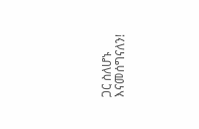ጋር ስለሆኑ እናመሰግናለን!